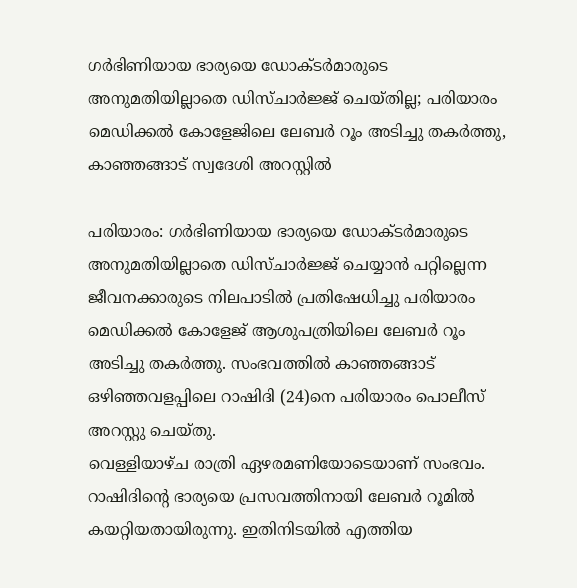ഗര്‍ഭിണിയായ ഭാര്യയെ ഡോക്ടര്‍മാരുടെ അനുമതിയില്ലാതെ ഡിസ്ചാര്‍ജ്ജ് ചെയ്തില്ല; പരിയാരം മെഡിക്കല്‍ കോളേജിലെ ലേബര്‍ റൂം അടിച്ചു തകര്‍ത്തു, കാഞ്ഞങ്ങാട് സ്വദേശി അറസ്റ്റില്‍

പരിയാരം: ഗര്‍ഭിണിയായ ഭാര്യയെ ഡോക്ടര്‍മാരുടെ അനുമതിയില്ലാതെ ഡിസ്ചാര്‍ജ്ജ് ചെയ്യാന്‍ പറ്റില്ലെന്ന ജീവനക്കാരുടെ നിലപാടില്‍ പ്രതിഷേധിച്ചു പരിയാരം മെഡിക്കല്‍ കോളേജ് ആശുപത്രിയിലെ ലേബര്‍ റൂം അടിച്ചു തകര്‍ത്തു. സംഭവത്തില്‍ കാഞ്ഞങ്ങാട് ഒഴിഞ്ഞവളപ്പിലെ റാഷിദി (24)നെ പരിയാരം പൊലീസ് അറസ്റ്റു ചെയ്തു.
വെള്ളിയാഴ്ച രാത്രി ഏഴരമണിയോടെയാണ് സംഭവം. റാഷിദിന്റെ ഭാര്യയെ പ്രസവത്തിനായി ലേബര്‍ റൂമില്‍ കയറ്റിയതായിരുന്നു. ഇതിനിടയില്‍ എത്തിയ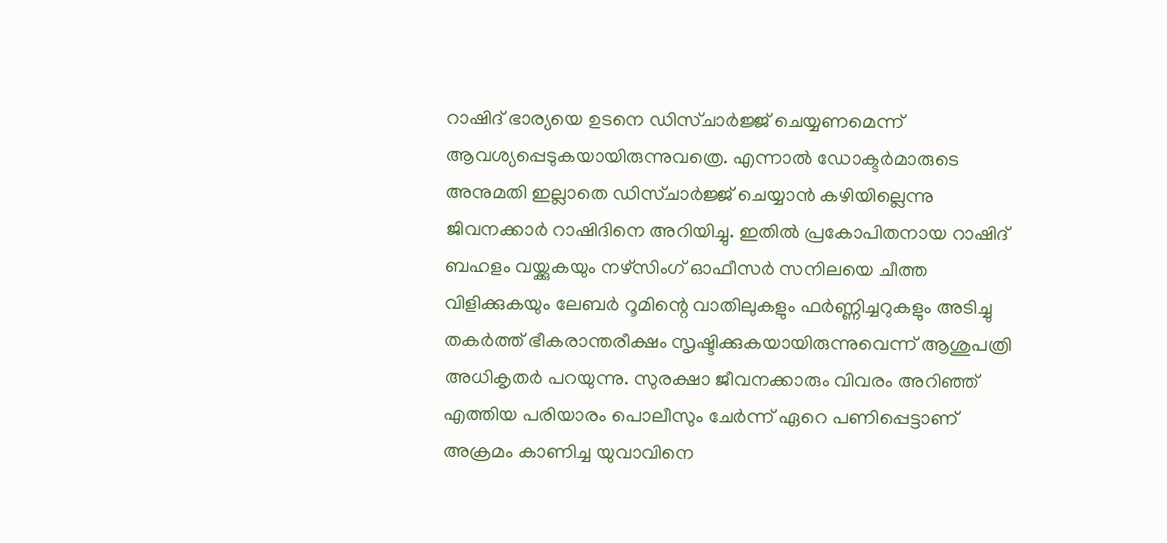റാഷിദ് ഭാര്യയെ ഉടനെ ഡിസ്ചാര്‍ജ്ജ് ചെയ്യണമെന്ന് ആവശ്യപ്പെടുകയായിരുന്നുവത്രെ. എന്നാല്‍ ഡോക്ടര്‍മാരുടെ അനുമതി ഇല്ലാതെ ഡിസ്ചാര്‍ജ്ജ് ചെയ്യാന്‍ കഴിയില്ലെന്നു ജിവനക്കാര്‍ റാഷിദിനെ അറിയിച്ചു. ഇതില്‍ പ്രകോപിതനായ റാഷിദ് ബഹളം വയ്ക്കുകയും നഴ്‌സിംഗ് ഓഫീസര്‍ സനിലയെ ചീത്ത വിളിക്കുകയും ലേബര്‍ റൂമിന്റെ വാതിലുകളും ഫര്‍ണ്ണിച്ചറുകളും അടിച്ചു തകര്‍ത്ത് ഭീകരാന്തരീക്ഷം സൃഷ്ടിക്കുകയായിരുന്നുവെന്ന് ആശുപത്രി അധികൃതര്‍ പറയുന്നു. സുരക്ഷാ ജീവനക്കാരും വിവരം അറിഞ്ഞ് എത്തിയ പരിയാരം പൊലീസും ചേര്‍ന്ന് ഏറെ പണിപ്പെട്ടാണ് അക്രമം കാണിച്ച യുവാവിനെ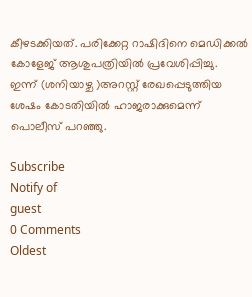കീഴടക്കിയത്. പരിക്കേറ്റ റാഷിദിനെ മെഡിക്കല്‍ കോളേജ് ആശുപത്രിയില്‍ പ്രവേശിപ്പിച്ചു.
ഇന്ന് (ശനിയാഴ്ച )അറസ്റ്റ് രേഖപ്പെടുത്തിയ ശേഷം കോടതിയില്‍ ഹാജരാക്കുമെന്ന് പൊലീസ് പറഞ്ഞു.

Subscribe
Notify of
guest
0 Comments
Oldest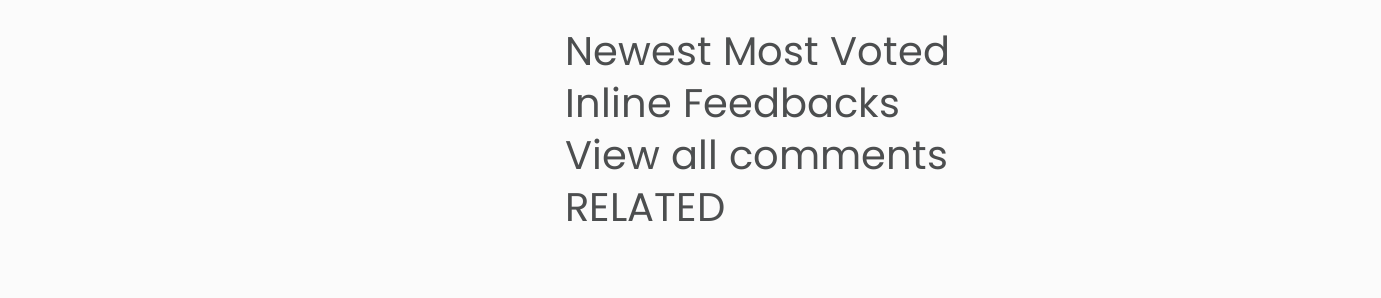Newest Most Voted
Inline Feedbacks
View all comments
RELATED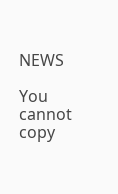NEWS

You cannot copy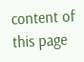content of this page